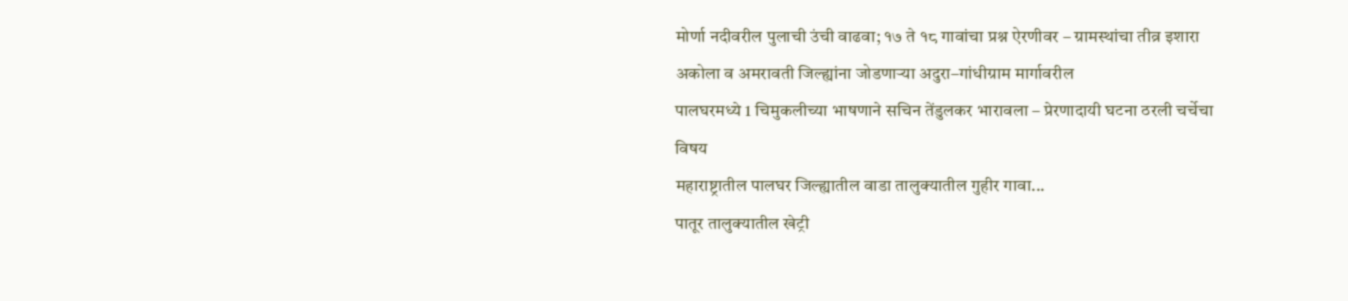मोर्णा नदीवरील पुलाची उंची वाढवा; १७ ते १८ गावांचा प्रश्न ऐरणीवर – ग्रामस्थांचा तीव्र इशारा
अकोला व अमरावती जिल्ह्यांना जोडणाऱ्या अदुरा–गांधीग्राम मार्गावरील
पालघरमध्ये 1 चिमुकलीच्या भाषणाने सचिन तेंडुलकर भारावला – प्रेरणादायी घटना ठरली चर्चेचा विषय
महाराष्ट्रातील पालघर जिल्ह्यातील वाडा तालुक्यातील गुहीर गावा...
पातूर तालुक्यातील खेट्री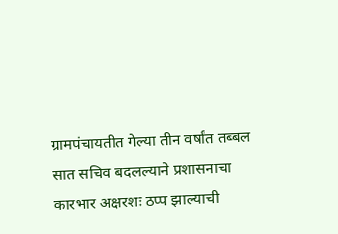ग्रामपंचायतीत गेल्या तीन वर्षांत तब्बल सात सचिव बदलल्याने प्रशासनाचा कारभार अक्षरशः ठप्प झाल्याची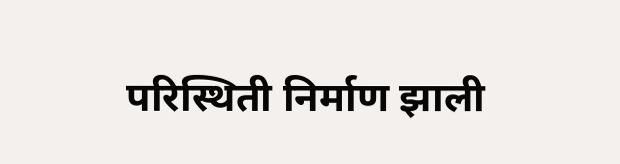परिस्थिती निर्माण झाली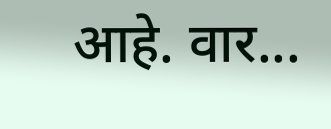आहे. वार...